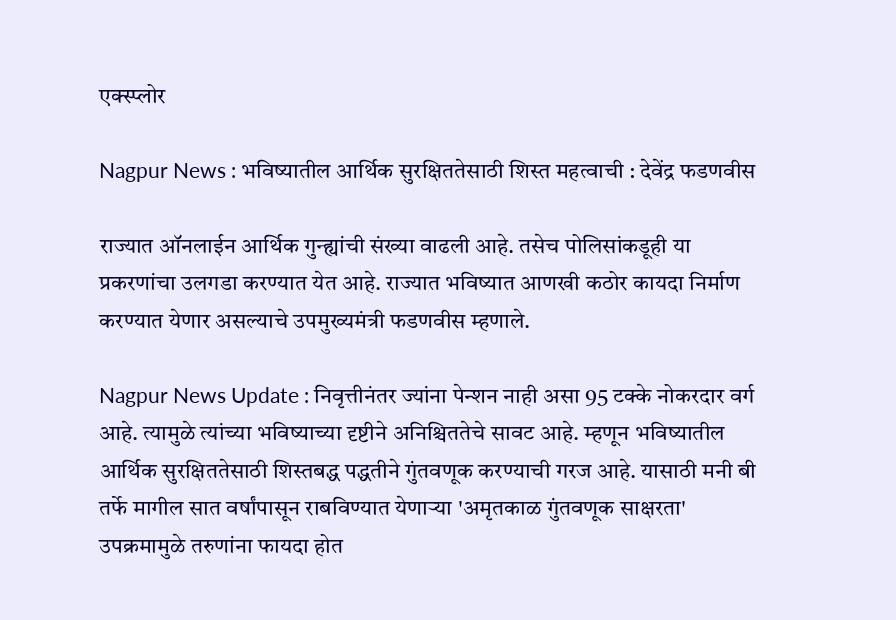एक्स्प्लोर

Nagpur News : भविष्यातील आर्थिक सुरक्षिततेसाठी शिस्त महत्वाची : देवेंद्र फडणवीस

राज्यात ऑनलाईन आर्थिक गुन्ह्यांची संख्या वाढली आहे. तसेच पोलिसांकडूही या प्रकरणांचा उलगडा करण्यात येत आहे. राज्यात भविष्यात आणखी कठोर कायदा निर्माण करण्यात येणार असल्याचे उपमुख्यमंत्री फडणवीस म्हणाले.

Nagpur News Update : निवृत्तीनंतर ज्यांना पेन्शन नाही असा 95 टक्के नोकरदार वर्ग आहे. त्यामुळे त्यांच्या भविष्याच्या दृष्टीने अनिश्चिततेचे सावट आहे. म्हणून भविष्यातील आर्थिक सुरक्षिततेसाठी शिस्तबद्ध पद्धतीने गुंतवणूक करण्याची गरज आहे. यासाठी मनी बी तर्फे मागील सात वर्षांपासून राबविण्यात येणाऱ्या 'अमृतकाळ गुंतवणूक साक्षरता' उपक्रमामुळे तरुणांना फायदा होत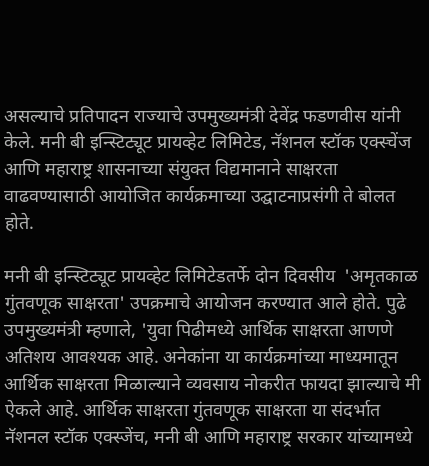असल्याचे प्रतिपादन राज्याचे उपमुख्यमंत्री देवेंद्र फडणवीस यांनी केले. मनी बी इन्स्टिट्यूट प्रायव्हेट लिमिटेड, नॅशनल स्टॉक एक्स्चेंज आणि महाराष्ट्र शासनाच्या संयुक्त विद्यमानाने साक्षरता वाढवण्यासाठी आयोजित कार्यक्रमाच्या उद्घाटनाप्रसंगी ते बोलत होते.

मनी बी इन्स्टिट्यूट प्रायव्हेट लिमिटेडतर्फे दोन दिवसीय  'अमृतकाळ गुंतवणूक साक्षरता' उपक्रमाचे आयोजन करण्यात आले होते. पुढे उपमुख्यमंत्री म्हणाले, 'युवा पिढीमध्ये आर्थिक साक्षरता आणणे अतिशय आवश्यक आहे. अनेकांना या कार्यक्रमांच्या माध्यमातून आर्थिक साक्षरता मिळाल्याने व्यवसाय नोकरीत फायदा झाल्याचे मी ऐकले आहे. आर्थिक साक्षरता गुंतवणूक साक्षरता या संदर्भात नॅशनल स्टॉक एक्स्जेंच, मनी बी आणि महाराष्ट्र सरकार यांच्यामध्ये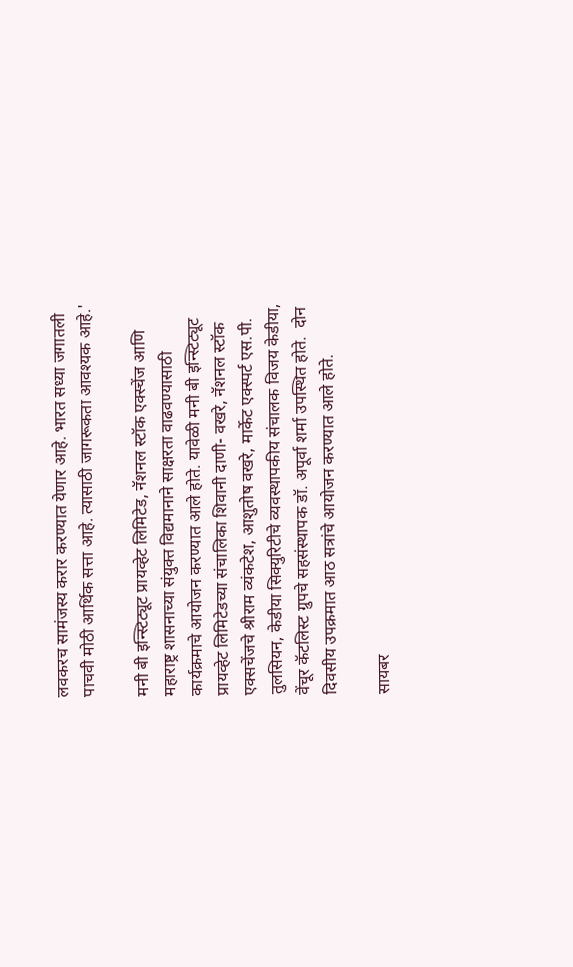लवकरच सामंजस्य करार करण्यात येणार आहे. भारत सध्या जगातली पाचवी मोठी आर्थिक सत्ता आहे. त्यासाठी जागरूकता आवश्यक आहे.'

मनी बी इन्स्टिट्यूट प्रायव्हेट लिमिटेड, नॅशनल स्टॉक एक्स्चेंज आणि महाराष्ट्र शासनाच्या संयुक्त विद्यमानाने साक्षरता वाढवण्यासाठी कार्यक्रमाचे आयोजन करण्यात आले होते. यावेळी मनी बी इन्स्टिट्यूट प्रायव्हेट लिमिटेडच्या संचालिका शिवानी दाणी- वखरे, नॅशनल स्टॉक एक्सचेंजचे श्रीराम व्यंकटेश, आशुतोष वखरे, मार्केट एक्स्पर्ट एस.पी. तुलसियन, केडीया सिक्युरिटीचे व्यवस्थापकीय संचालक विजय केडीया, वेंचूर कॅटलिस्ट ग्रुपचे सहसंस्थापक डॉ. अपूर्वा शर्मा उपस्थित होते.  दोन दिवसीय उपक्रमात आठ सत्रांचे आयोजन करण्यात आले होते.

सायबर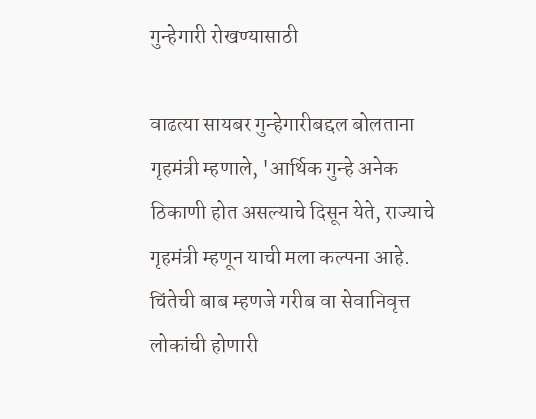गुन्हेगारी रोखण्यासाठी

वाढत्या सायबर गुन्हेगारीबद्दल बोलताना गृहमंत्री म्हणाले, 'आर्थिक गुन्हे अनेक ठिकाणी होत असल्याचे दिसून येते, राज्याचे गृहमंत्री म्हणून याची मला कल्पना आहे. चिंतेची बाब म्हणजे गरीब वा सेवानिवृत्त लोकांची होणारी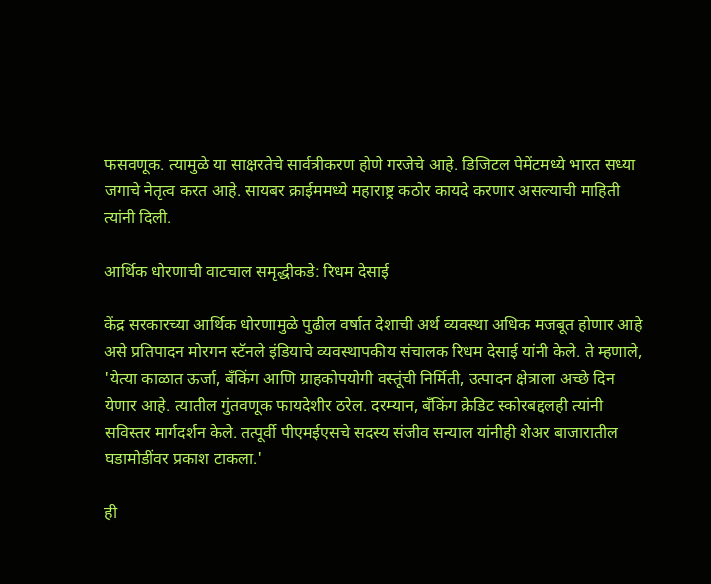फसवणूक. त्यामुळे या साक्षरतेचे सार्वत्रीकरण होणे गरजेचे आहे. डिजिटल पेमेंटमध्ये भारत सध्या जगाचे नेतृत्व करत आहे. सायबर क्राईममध्ये महाराष्ट्र कठोर कायदे करणार असल्याची माहिती त्यांनी दिली.

आर्थिक धोरणाची वाटचाल समृद्धीकडे: रिधम देसाई

केंद्र सरकारच्या आर्थिक धोरणामुळे पुढील वर्षात देशाची अर्थ व्यवस्था अधिक मजबूत होणार आहे असे प्रतिपादन मोरगन स्टॅनले इंडियाचे व्यवस्थापकीय संचालक रिधम देसाई यांनी केले. ते म्हणाले, 'येत्या काळात ऊर्जा, बँकिंग आणि ग्राहकोपयोगी वस्तूंची निर्मिती, उत्पादन क्षेत्राला अच्छे दिन येणार आहे. त्यातील गुंतवणूक फायदेशीर ठरेल. दरम्यान, बँकिंग क्रेडिट स्कोरबद्दलही त्यांनी सविस्तर मार्गदर्शन केले. तत्पूर्वी पीएमईएसचे सदस्य संजीव सन्याल यांनीही शेअर बाजारातील घडामोडींवर प्रकाश टाकला.'

ही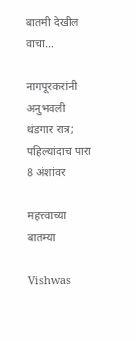बातमी देखील वाचा...

नागपूरकरांनी अनुभवली थंडगार रात्र; पहिल्यांदाच पारा 8 अंशांवर

महत्त्वाच्या बातम्या

Vishwas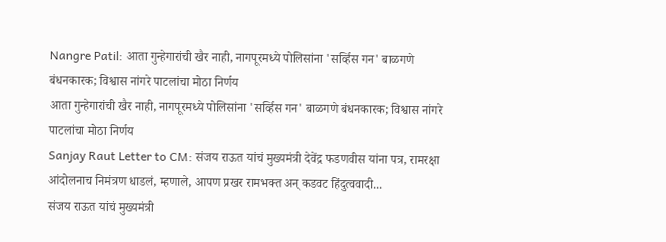Nangre Patil: आता गुन्हेगारांची खैर नाही, नागपूरमध्ये पोलिसांना 'सर्व्हिस गन' बाळगणे बंधनकारक; विश्वास नांगरे पाटलांचा मोठा निर्णय
आता गुन्हेगारांची खैर नाही, नागपूरमध्ये पोलिसांना 'सर्व्हिस गन' बाळगणे बंधनकारक; विश्वास नांगरे पाटलांचा मोठा निर्णय
Sanjay Raut Letter to CM: संजय राऊत यांचं मुख्यमंत्री देवेंद्र फडणवीस यांना पत्र, रामरक्षा आंदोलनाच निमंत्रण धाडलं, म्हणाले, आपण प्रखर रामभक्त अन् कडवट हिंदुत्ववादी...
संजय राऊत यांचं मुख्यमंत्री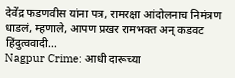देवेंद्र फडणवीस यांना पत्र, रामरक्षा आंदोलनाच निमंत्रण धाडलं, म्हणाले, आपण प्रखर रामभक्त अन् कडवट हिंदुत्ववादी...
Nagpur Crime: आधी दारूच्या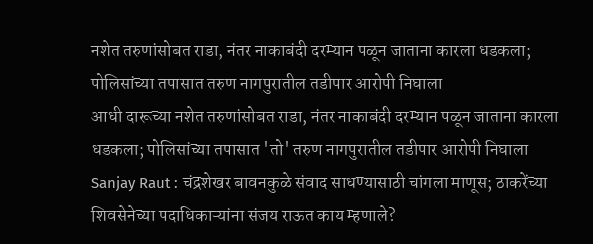नशेत तरुणांसोबत राडा, नंतर नाकाबंदी दरम्यान पळून जाताना कारला धडकला; पोलिसांच्या तपासात तरुण नागपुरातील तडीपार आरोपी निघाला
आधी दारूच्या नशेत तरुणांसोबत राडा, नंतर नाकाबंदी दरम्यान पळून जाताना कारला धडकला; पोलिसांच्या तपासात 'तो' तरुण नागपुरातील तडीपार आरोपी निघाला
Sanjay Raut : चंद्रशेखर बावनकुळे संवाद साधण्यासाठी चांगला माणूस; ठाकरेंच्या शिवसेनेच्या पदाधिकाऱ्यांना संजय राऊत काय म्हणाले?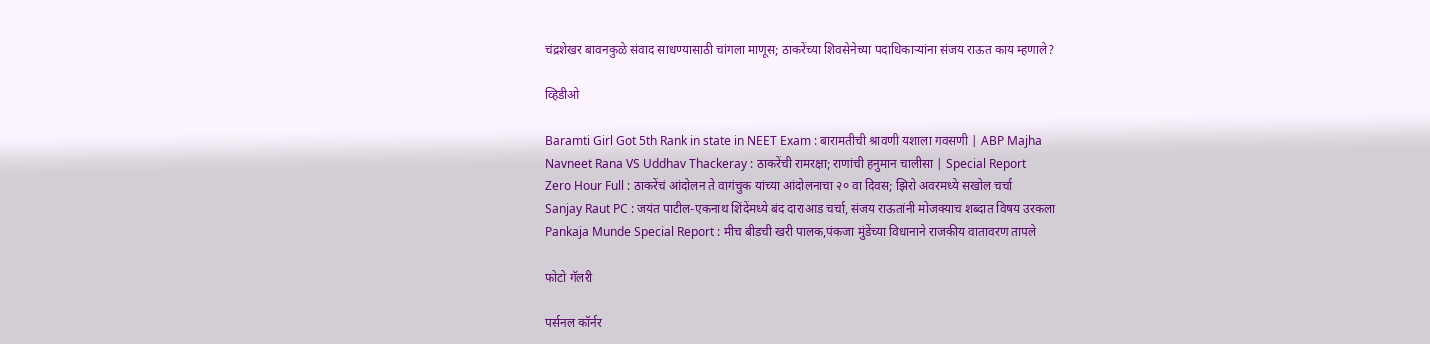चंद्रशेखर बावनकुळे संवाद साधण्यासाठी चांगला माणूस; ठाकरेंच्या शिवसेनेच्या पदाधिकाऱ्यांना संजय राऊत काय म्हणाले?

व्हिडीओ

Baramti Girl Got 5th Rank in state in NEET Exam : बारामतीची श्रावणी यशाला गवसणी | ABP Majha
Navneet Rana VS Uddhav Thackeray : ठाकरेंची रामरक्षा; राणांची हनुमान चालीसा | Special Report
Zero Hour Full : ठाकरेंचं आंदोलन ते वागंचुक यांच्या आंदोलनाचा २० वा दिवस; झिरो अवरमध्ये सखोल चर्चा
Sanjay Raut PC : जयंत पाटील-एकनाथ शिंदेंमध्ये बंद दाराआड चर्चा, संजय राऊतांनी मोजक्याच शब्दात विषय उरकला
Pankaja Munde Special Report : मीच बीडची खरी पालक,पंकजा मुंडेंच्या विधानाने राजकीय वातावरण तापले

फोटो गॅलरी

पर्सनल कॉर्नर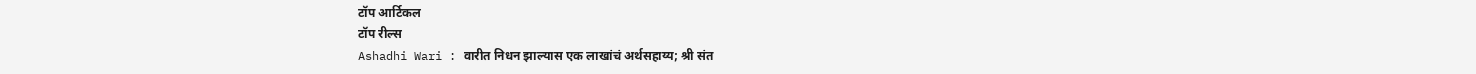टॉप आर्टिकल
टॉप रील्स
Ashadhi Wari : वारीत निधन झाल्यास एक लाखांचं अर्थसहाय्य; श्री संत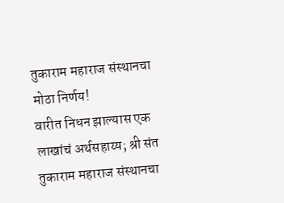तुकाराम महाराज संस्थानचा मोठा निर्णय!
वारीत निधन झाल्यास एक लाखांचं अर्थसहाय्य; श्री संत तुकाराम महाराज संस्थानचा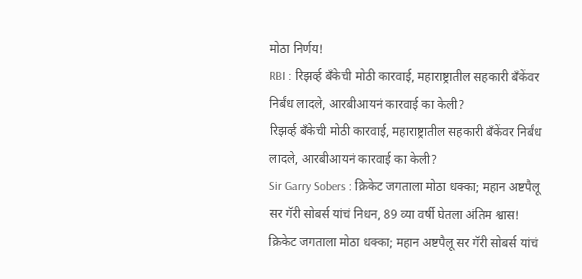मोठा निर्णय!
RBI : रिझर्व्ह बँकेची मोठी कारवाई, महाराष्ट्रातील सहकारी बँकेंवर निर्बंध लादले, आरबीआयनं कारवाई का केली?
रिझर्व्ह बँकेची मोठी कारवाई, महाराष्ट्रातील सहकारी बँकेंवर निर्बंध लादले, आरबीआयनं कारवाई का केली?
Sir Garry Sobers : क्रिकेट जगताला मोठा धक्का; महान अष्टपैलू सर गॅरी सोबर्स यांचं निधन, 89 व्या वर्षी घेतला अंतिम श्वास!
क्रिकेट जगताला मोठा धक्का; महान अष्टपैलू सर गॅरी सोबर्स यांचं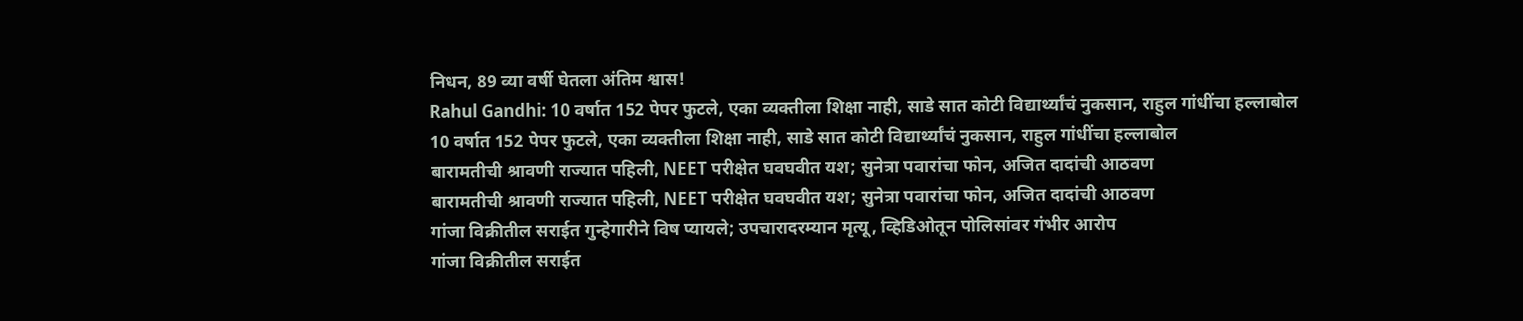निधन, 89 व्या वर्षी घेतला अंतिम श्वास!
Rahul Gandhi: 10 वर्षात 152 पेपर फुटले, एका व्यक्तीला शिक्षा नाही, साडे सात कोटी विद्यार्थ्यांचं नुकसान, राहुल गांधींचा हल्लाबोल
10 वर्षात 152 पेपर फुटले, एका व्यक्तीला शिक्षा नाही, साडे सात कोटी विद्यार्थ्यांचं नुकसान, राहुल गांधींचा हल्लाबोल
बारामतीची श्रावणी राज्यात पहिली, NEET परीक्षेत घवघवीत यश; सुनेत्रा पवारांचा फोन, अजित दादांची आठवण
बारामतीची श्रावणी राज्यात पहिली, NEET परीक्षेत घवघवीत यश; सुनेत्रा पवारांचा फोन, अजित दादांची आठवण
गांजा विक्रीतील सराईत गुन्हेगारीने विष प्यायले; उपचारादरम्यान मृत्यू, व्हिडिओतून पोलिसांवर गंभीर आरोप
गांजा विक्रीतील सराईत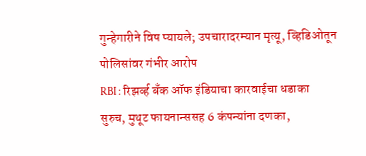गुन्हेगारीने विष प्यायले; उपचारादरम्यान मृत्यू, व्हिडिओतून पोलिसांवर गंभीर आरोप
RBI : रिझर्व्ह बँक ऑफ इंडियाचा कारवाईचा धडाका सुरुच, मुथूट फायनान्ससह 6 कंपन्यांना दणका,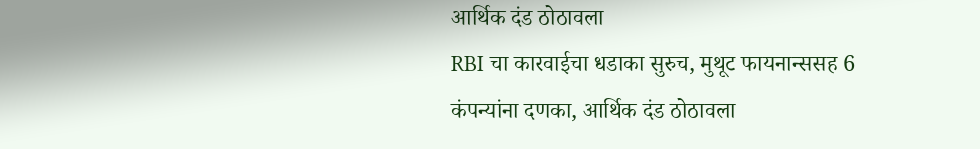आर्थिक दंड ठोठावला
RBI चा कारवाईचा धडाका सुरुच, मुथूट फायनान्ससह 6 कंपन्यांना दणका, आर्थिक दंड ठोठावला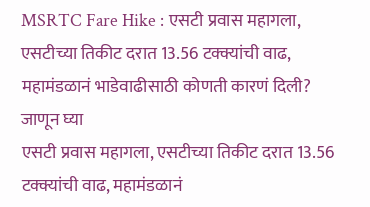MSRTC Fare Hike : एसटी प्रवास महागला, एसटीच्या तिकीट दरात 13.56 टक्क्यांची वाढ, महामंडळानं भाडेवाढीसाठी कोणती कारणं दिली? जाणून घ्या
एसटी प्रवास महागला, एसटीच्या तिकीट दरात 13.56 टक्क्यांची वाढ, महामंडळानं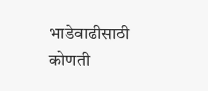भाडेवाढीसाठी कोणती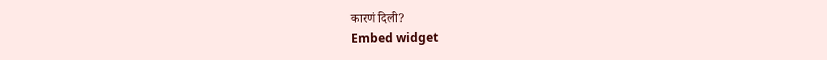कारणं दिली?
Embed widget